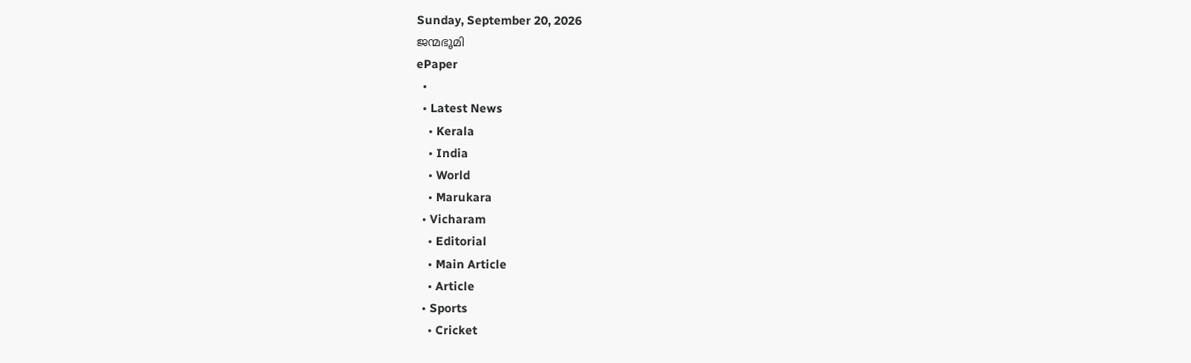Sunday, September 20, 2026
ജന്മഭൂമി
ePaper
  •
  • Latest News
    • Kerala
    • India
    • World
    • Marukara
  • Vicharam
    • Editorial
    • Main Article
    • Article
  • Sports
    • Cricket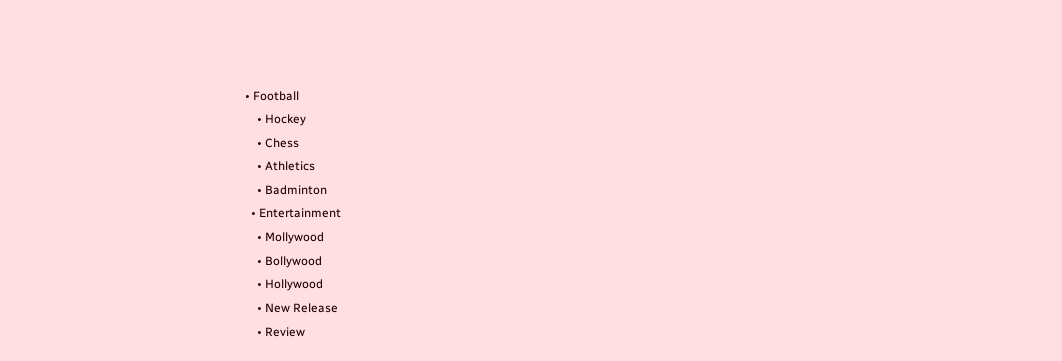• Football
    • Hockey
    • Chess
    • Athletics
    • Badminton
  • Entertainment
    • Mollywood
    • Bollywood
    • Hollywood
    • New Release
    • Review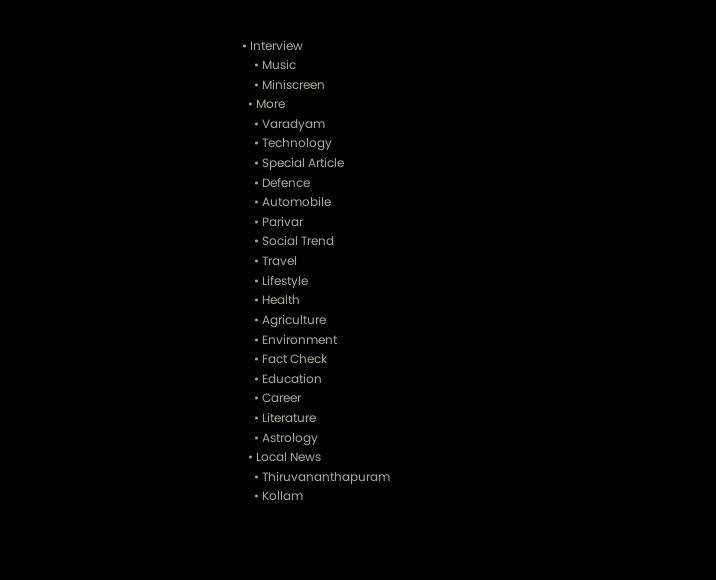• Interview
    • Music
    • Miniscreen
  • More
    • Varadyam
    • Technology
    • Special Article
    • Defence
    • Automobile
    • Parivar
    • Social Trend
    • Travel
    • Lifestyle
    • Health
    • Agriculture
    • Environment
    • Fact Check
    • Education
    • Career
    • Literature
    • Astrology
  • Local News
    • Thiruvananthapuram
    • Kollam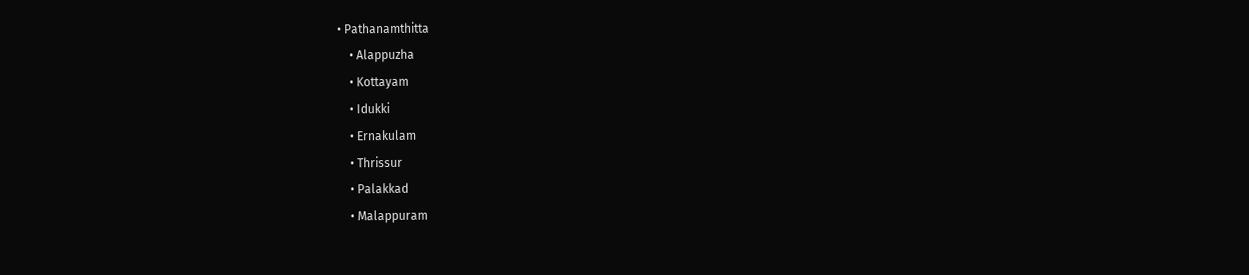• Pathanamthitta
    • Alappuzha
    • Kottayam
    • Idukki
    • Ernakulam
    • Thrissur
    • Palakkad
    • Malappuram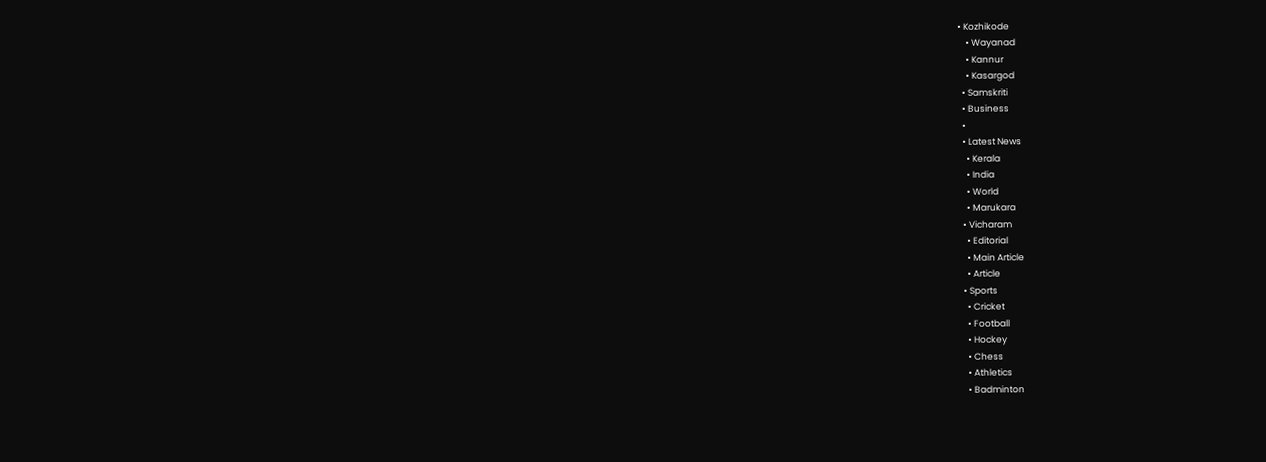• Kozhikode
    • Wayanad
    • Kannur
    • Kasargod
  • Samskriti
  • Business
  •
  • Latest News
    • Kerala
    • India
    • World
    • Marukara
  • Vicharam
    • Editorial
    • Main Article
    • Article
  • Sports
    • Cricket
    • Football
    • Hockey
    • Chess
    • Athletics
    • Badminton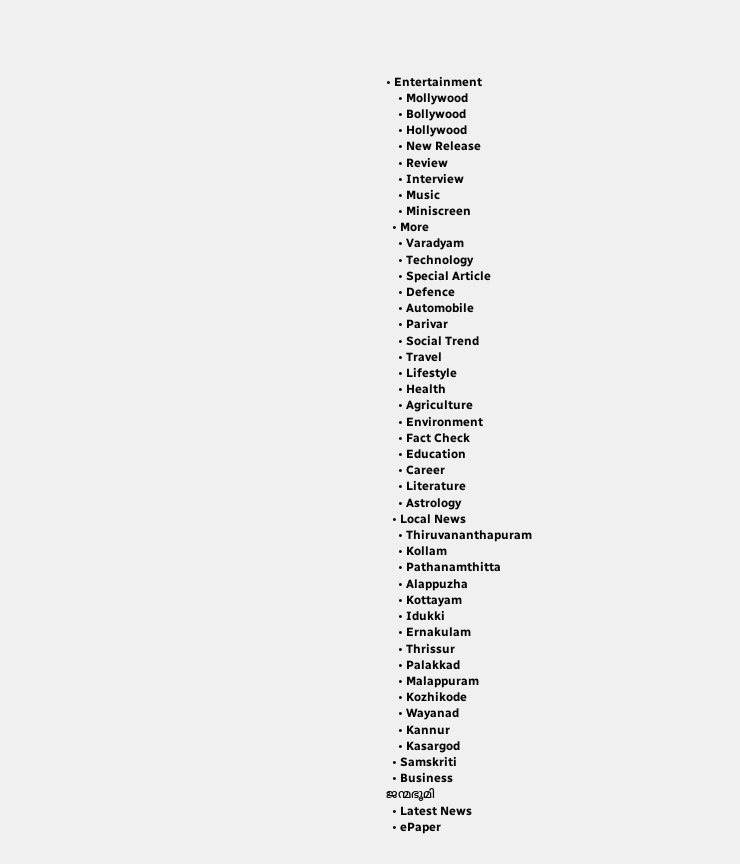• Entertainment
    • Mollywood
    • Bollywood
    • Hollywood
    • New Release
    • Review
    • Interview
    • Music
    • Miniscreen
  • More
    • Varadyam
    • Technology
    • Special Article
    • Defence
    • Automobile
    • Parivar
    • Social Trend
    • Travel
    • Lifestyle
    • Health
    • Agriculture
    • Environment
    • Fact Check
    • Education
    • Career
    • Literature
    • Astrology
  • Local News
    • Thiruvananthapuram
    • Kollam
    • Pathanamthitta
    • Alappuzha
    • Kottayam
    • Idukki
    • Ernakulam
    • Thrissur
    • Palakkad
    • Malappuram
    • Kozhikode
    • Wayanad
    • Kannur
    • Kasargod
  • Samskriti
  • Business
ജന്മഭൂമി
  • Latest News
  • ePaper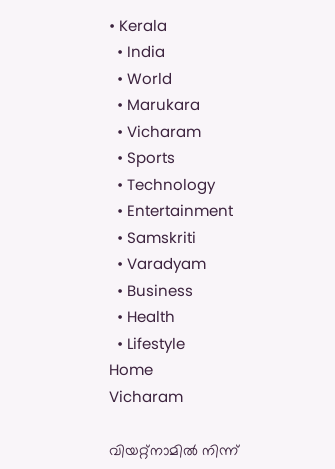• Kerala
  • India
  • World
  • Marukara
  • Vicharam
  • Sports
  • Technology
  • Entertainment
  • Samskriti
  • Varadyam
  • Business
  • Health
  • Lifestyle
Home
Vicharam

വിയറ്റ്‌നാമില്‍ നിന്ന്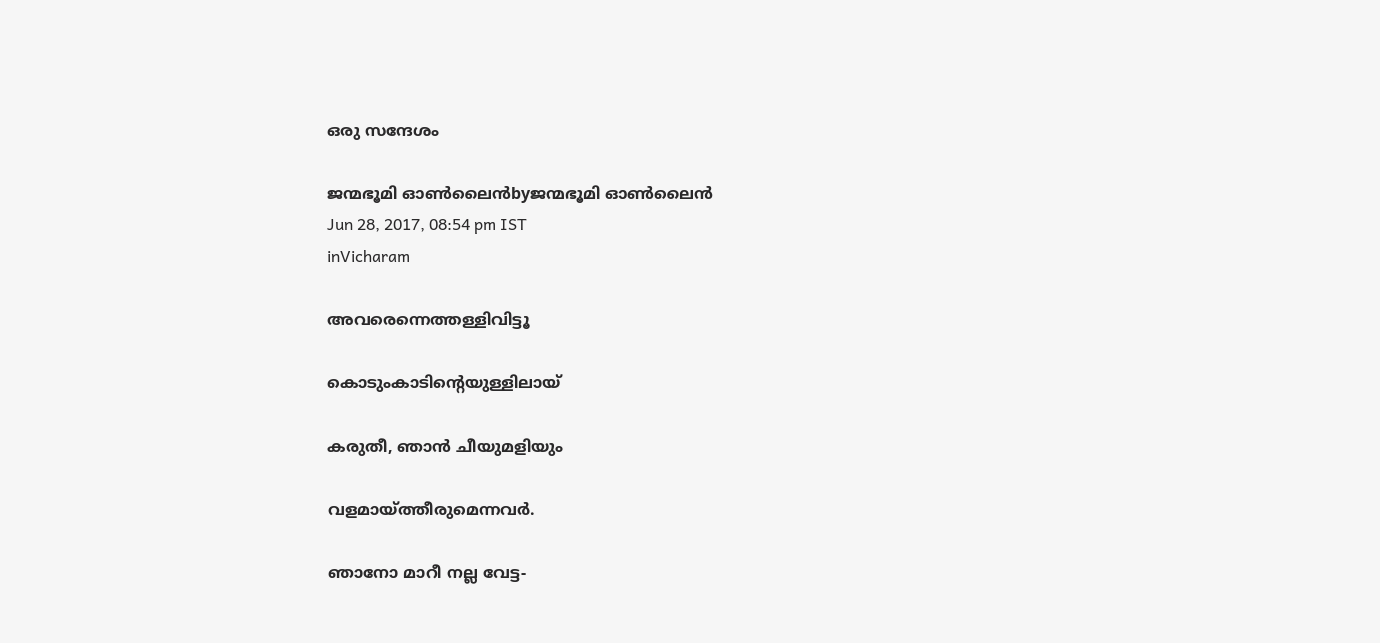ഒരു സന്ദേശം

ജന്മഭൂമി ഓണ്‍ലൈന്‍byജന്മഭൂമി ഓണ്‍ലൈന്‍
Jun 28, 2017, 08:54 pm IST
inVicharam

അവരെന്നെത്തള്ളിവിട്ടൂ

കൊടുംകാടിന്റെയുള്ളിലായ്

കരുതീ, ഞാന്‍ ചീയുമളിയും

വളമായ്‌ത്തീരുമെന്നവര്‍.

ഞാനോ മാറീ നല്ല വേട്ട-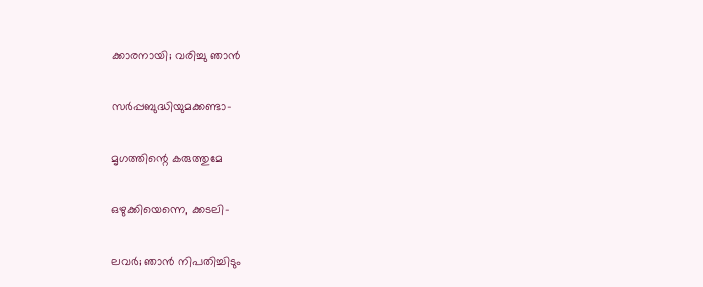ക്കാരനായി; വരിച്ചു ഞാന്‍

സര്‍പ്പബുദ്ധിയുമക്കണ്ടാ-

മൃഗത്തിന്റെ കരുത്തുമേ

ഒഴുക്കിയെന്നെ, ക്കടലി-

ലവര്‍; ഞാന്‍ നിപതിച്ചിടും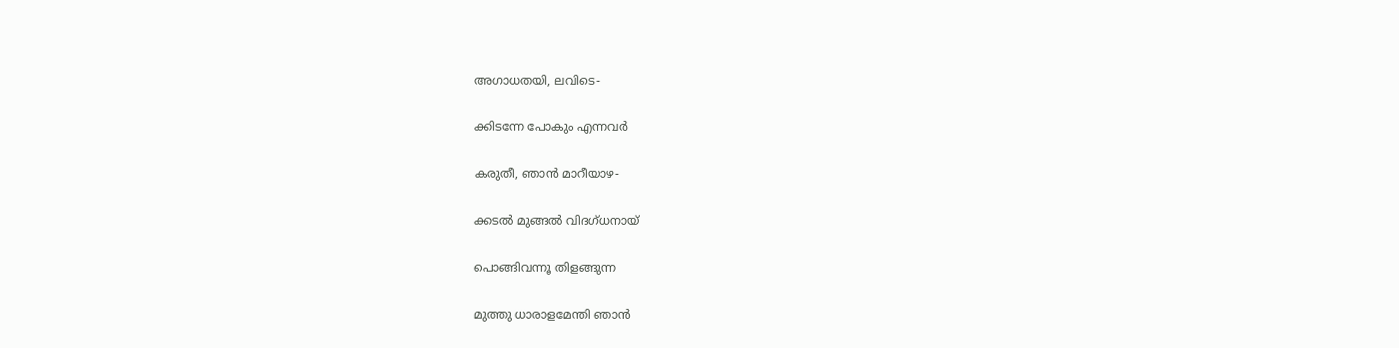അഗാധതയി, ലവിടെ-

ക്കിടന്നേ പോകും എന്നവര്‍

കരുതീ, ഞാന്‍ മാറീയാഴ-

ക്കടല്‍ മുങ്ങല്‍ വിദഗ്ധനായ്

പൊങ്ങിവന്നൂ തിളങ്ങുന്ന

മുത്തു ധാരാളമേന്തി ഞാന്‍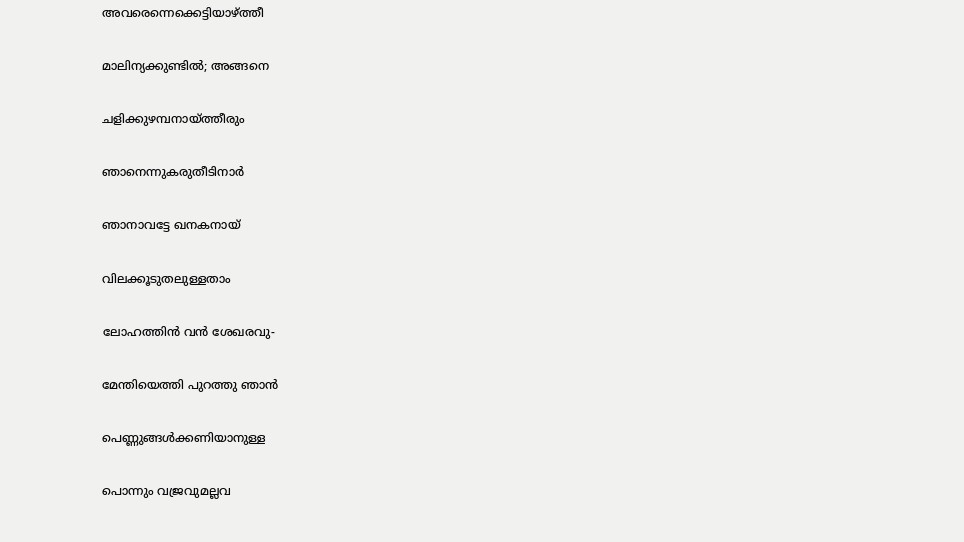അവരെന്നെക്കെട്ടിയാഴ്‌ത്തീ

മാലിന്യക്കുണ്ടില്‍; അങ്ങനെ

ചളിക്കുഴമ്പനായ്‌ത്തീരും

ഞാനെന്നുകരുതീടിനാര്‍

ഞാനാവട്ടേ ഖനകനായ്

വിലക്കൂടുതലുള്ളതാം

ലോഹത്തിന്‍ വന്‍ ശേഖരവു-

മേന്തിയെത്തി പുറത്തു ഞാന്‍

പെണ്ണുങ്ങള്‍ക്കണിയാനുള്ള

പൊന്നും വജ്രവുമല്ലവ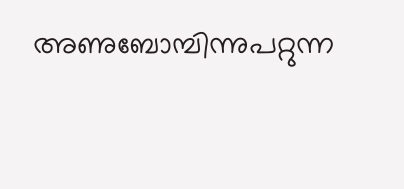അണുബോമ്പിന്നുപറ്റുന്ന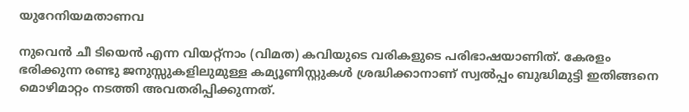യുറേനിയമതാണവ

നുവെന്‍ ചീ ടിയെന്‍ എന്ന വിയറ്റ്‌നാം (വിമത) കവിയുടെ വരികളുടെ പരിഭാഷയാണിത്. കേരളം ഭരിക്കുന്ന രണ്ടു ജനുസ്സുകളിലുമുള്ള കമ്യൂണിസ്റ്റുകള്‍ ശ്രദ്ധിക്കാനാണ് സ്വല്‍പ്പം ബുദ്ധിമുട്ടി ഇതിങ്ങനെ മൊഴിമാറ്റം നടത്തി അവതരിപ്പിക്കുന്നത്.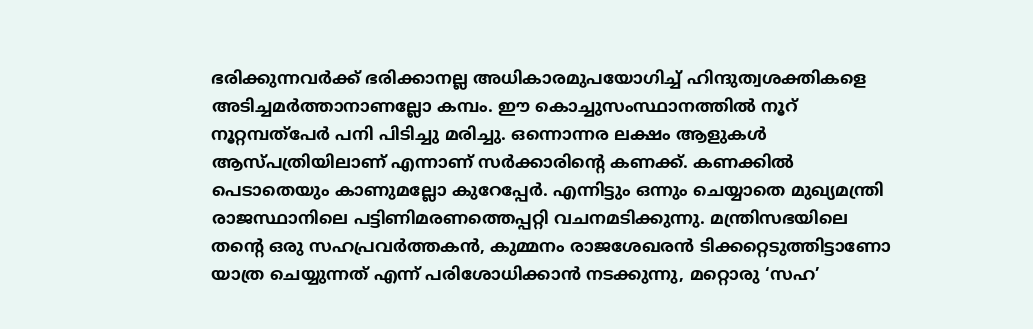ഭരിക്കുന്നവര്‍ക്ക് ഭരിക്കാനല്ല അധികാരമുപയോഗിച്ച് ഹിന്ദുത്വശക്തികളെ അടിച്ചമര്‍ത്താനാണല്ലോ കമ്പം. ഈ കൊച്ചുസംസ്ഥാനത്തില്‍ നൂറ് നൂറ്റമ്പത്‌പേര്‍ പനി പിടിച്ചു മരിച്ചു. ഒന്നൊന്നര ലക്ഷം ആളുകള്‍ ആസ്പത്രിയിലാണ് എന്നാണ് സര്‍ക്കാരിന്റെ കണക്ക്. കണക്കില്‍ പെടാതെയും കാണുമല്ലോ കുറേപ്പേര്‍. എന്നിട്ടും ഒന്നും ചെയ്യാതെ മുഖ്യമന്ത്രി രാജസ്ഥാനിലെ പട്ടിണിമരണത്തെപ്പറ്റി വചനമടിക്കുന്നു. മന്ത്രിസഭയിലെ തന്റെ ഒരു സഹപ്രവര്‍ത്തകന്‍, കുമ്മനം രാജശേഖരന്‍ ടിക്കറ്റെടുത്തിട്ടാണോ യാത്ര ചെയ്യുന്നത് എന്ന് പരിശോധിക്കാന്‍ നടക്കുന്നു, മറ്റൊരു ‘സഹ’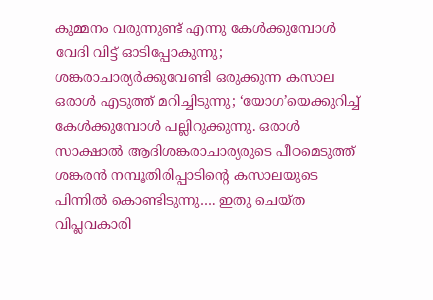കുമ്മനം വരുന്നുണ്ട് എന്നു കേള്‍ക്കുമ്പോള്‍ വേദി വിട്ട് ഓടിപ്പോകുന്നു; ശങ്കരാചാര്യര്‍ക്കുവേണ്ടി ഒരുക്കുന്ന കസാല ഒരാള്‍ എടുത്ത് മറിച്ചിടുന്നു; ‘യോഗ’യെക്കുറിച്ച് കേള്‍ക്കുമ്പോള്‍ പല്ലിറുക്കുന്നു. ഒരാള്‍ സാക്ഷാല്‍ ആദിശങ്കരാചാര്യരുടെ പീഠമെടുത്ത് ശങ്കരന്‍ നമ്പൂതിരിപ്പാടിന്റെ കസാലയുടെ പിന്നില്‍ കൊണ്ടിടുന്നു…. ഇതു ചെയ്ത വിപ്ലവകാരി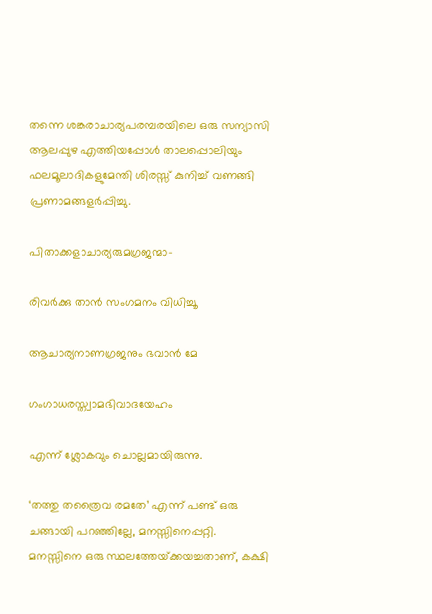തന്നെ ശങ്കരാചാര്യപരമ്പരയിലെ ഒരു സന്യാസി ആലപ്പുഴ എത്തിയപ്പോള്‍ താലപ്പൊലിയും ഫലമൂലാദികളുമേന്തി ശിരസ്സ് കുനിച്ച് വണങ്ങി പ്രണാമങ്ങളര്‍പ്പിച്ചു.

പിതാക്കളാചാര്യരുമഗ്രജന്മാ-

രിവര്‍ക്കു താന്‍ സംഗമനം വിധിച്ചൂ

ആചാര്യനാണഗ്രജനും ഭവാന്‍ മേ

ഗംഗാധരസ്ത്വാമഭിവാദയേഹം

എന്ന് ശ്ലോകവും ചൊല്ലമായിരുന്നു.

‘തത്തു തത്രൈവ രമതേ’ എന്ന് പണ്ട് ഒരു ചങ്ങായി പറഞ്ഞില്ലേ, മനസ്സിനെപ്പറ്റി. മനസ്സിനെ ഒരു സ്ഥലത്തേയ്‌ക്കയച്ചതാണ്, കക്ഷി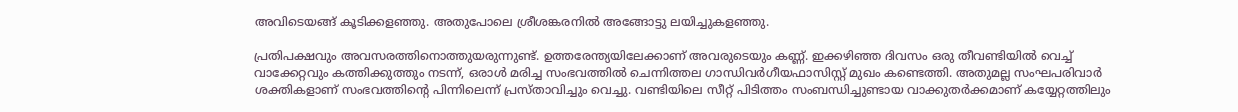അവിടെയങ്ങ് കൂടിക്കളഞ്ഞു. അതുപോലെ ശ്രീശങ്കരനില്‍ അങ്ങോട്ടു ലയിച്ചുകളഞ്ഞു.

പ്രതിപക്ഷവും അവസരത്തിനൊത്തുയരുന്നുണ്ട്. ഉത്തരേന്ത്യയിലേക്കാണ് അവരുടെയും കണ്ണ്. ഇക്കഴിഞ്ഞ ദിവസം ഒരു തീവണ്ടിയില്‍ വെച്ച് വാക്കേറ്റവും കത്തിക്കുത്തും നടന്ന്, ഒരാള്‍ മരിച്ച സംഭവത്തില്‍ ചെന്നിത്തല ഗാന്ധിവര്‍ഗീയഫാസിസ്റ്റ് മുഖം കണ്ടെത്തി. അതുമല്ല സംഘപരിവാര്‍ ശക്തികളാണ് സംഭവത്തിന്റെ പിന്നിലെന്ന് പ്രസ്താവിച്ചും വെച്ചു. വണ്ടിയിലെ സീറ്റ് പിടിത്തം സംബന്ധിച്ചുണ്ടായ വാക്കുതര്‍ക്കമാണ് കയ്യേറ്റത്തിലും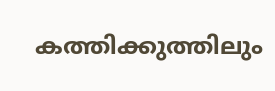കത്തിക്കുത്തിലും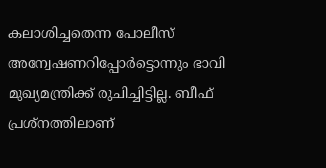കലാശിച്ചതെന്ന പോലീസ് അന്വേഷണറിപ്പോര്‍ട്ടൊന്നും ഭാവി മുഖ്യമന്ത്രിക്ക് രുചിച്ചിട്ടില്ല. ബീഫ് പ്രശ്‌നത്തിലാണ്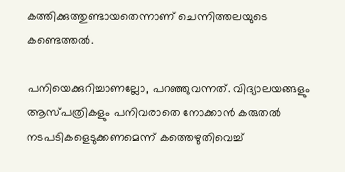കത്തിക്കുത്തുണ്ടായതെന്നാണ് ചെന്നിത്തലയുടെ കണ്ടെത്തല്‍.

പനിയെക്കുറിച്ചാണല്ലോ, പറഞ്ഞുവന്നത്. വിദ്യാലയങ്ങളും ആസ്പത്രികളും പനിവരാതെ നോക്കാന്‍ കരുതല്‍ നടപടികളെടുക്കണമെന്ന് കത്തെഴുതിവെച്ച്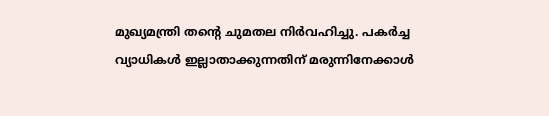മുഖ്യമന്ത്രി തന്റെ ചുമതല നിര്‍വഹിച്ചു. പകര്‍ച്ച വ്യാധികള്‍ ഇല്ലാതാക്കുന്നതിന് മരുന്നിനേക്കാള്‍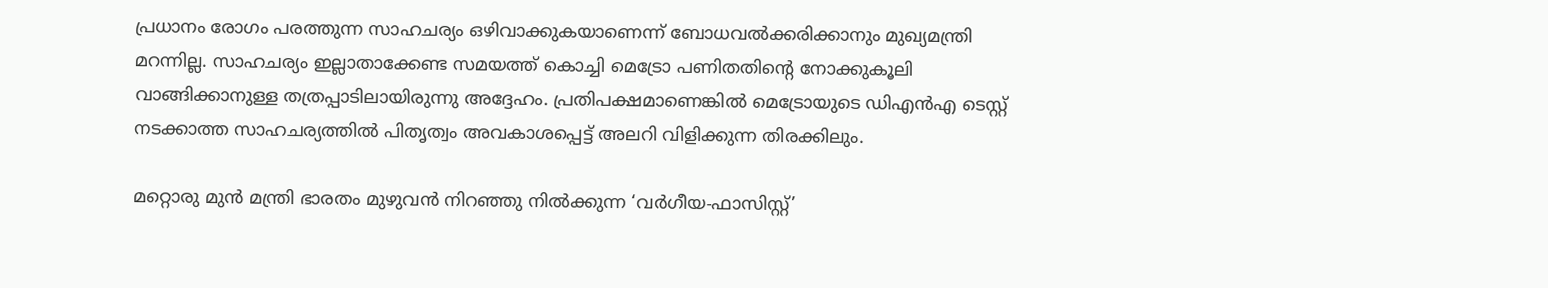പ്രധാനം രോഗം പരത്തുന്ന സാഹചര്യം ഒഴിവാക്കുകയാണെന്ന് ബോധവല്‍ക്കരിക്കാനും മുഖ്യമന്ത്രി മറന്നില്ല. സാഹചര്യം ഇല്ലാതാക്കേണ്ട സമയത്ത് കൊച്ചി മെട്രോ പണിതതിന്റെ നോക്കുകൂലി വാങ്ങിക്കാനുള്ള തത്രപ്പാടിലായിരുന്നു അദ്ദേഹം. പ്രതിപക്ഷമാണെങ്കില്‍ മെട്രോയുടെ ഡിഎന്‍എ ടെസ്റ്റ് നടക്കാത്ത സാഹചര്യത്തില്‍ പിതൃത്വം അവകാശപ്പെട്ട് അലറി വിളിക്കുന്ന തിരക്കിലും.

മറ്റൊരു മുന്‍ മന്ത്രി ഭാരതം മുഴുവന്‍ നിറഞ്ഞു നില്‍ക്കുന്ന ‘വര്‍ഗീയ-ഫാസിസ്റ്റ്’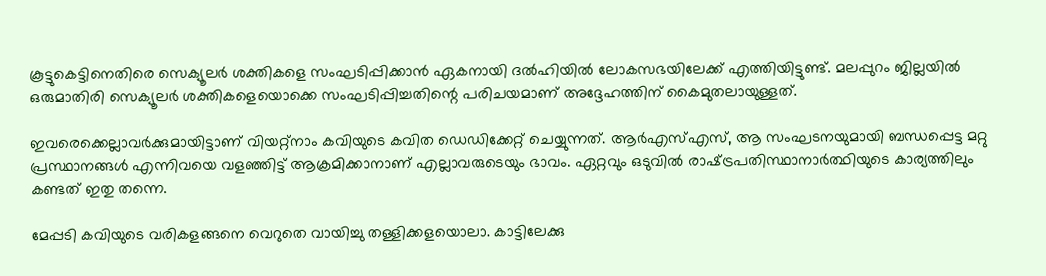കൂട്ടുകെട്ടിനെതിരെ സെക്യൂലര്‍ ശക്തികളെ സംഘടിപ്പിക്കാന്‍ ഏകനായി ദല്‍ഹിയില്‍ ലോകസഭയിലേക്ക് എത്തിയിട്ടുണ്ട്. മലപ്പുറം ജില്ലയില്‍ ഒരുമാതിരി സെക്യൂലര്‍ ശക്തികളെയൊക്കെ സംഘടിപ്പിച്ചതിന്റെ പരിചയമാണ് അദ്ദേഹത്തിന് കൈമുതലായുള്ളത്.

ഇവരെക്കെല്ലാവര്‍ക്കുമായിട്ടാണ് വിയറ്റ്‌നാം കവിയുടെ കവിത ഡെഡിക്കേറ്റ് ചെയ്യുന്നത്. ആര്‍എസ്എസ്, ആ സംഘടനയുമായി ബന്ധപ്പെട്ട മറ്റു പ്രസ്ഥാനങ്ങള്‍ എന്നിവയെ വളഞ്ഞിട്ട് ആക്രമിക്കാനാണ് എല്ലാവരുടെയും ഭാവം. ഏറ്റവും ഒടുവില്‍ രാഷ്‌ട്രപതിസ്ഥാനാര്‍ത്ഥിയുടെ കാര്യത്തിലും കണ്ടത് ഇതു തന്നെ.

മേപ്പടി കവിയുടെ വരികളങ്ങനെ വെറുതെ വായിച്ചു തള്ളിക്കളയൊലാ. കാട്ടിലേക്കു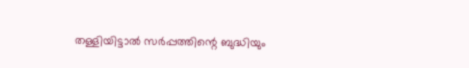തള്ളിയിട്ടാല്‍ സര്‍പ്പത്തിന്റെ ബുദ്ധിയും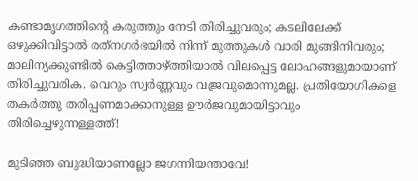കണ്ടാമൃഗത്തിന്റെ കരുത്തും നേടി തിരിച്ചുവരും; കടലിലേക്ക് ഒഴുക്കിവിട്ടാല്‍ രത്‌നഗര്‍ഭയില്‍ നിന്ന് മുത്തുകള്‍ വാരി മുങ്ങിനിവരും; മാലിന്യക്കുണ്ടില്‍ കെട്ടിത്താഴ്‌ത്തിയാല്‍ വിലപ്പെട്ട ലോഹങ്ങളുമായാണ് തിരിച്ചുവരിക. വെറും സ്വര്‍ണ്ണവും വജ്രവുമൊന്നുമല്ല. പ്രതിയോഗികളെ തകര്‍ത്തു തരിപ്പണമാക്കാനുള്ള ഊര്‍ജവുമായിട്ടാവും തിരിച്ചെഴുന്നള്ളത്ത്!

മുടിഞ്ഞ ബുദ്ധിയാണല്ലോ ജഗന്നിയന്താവേ!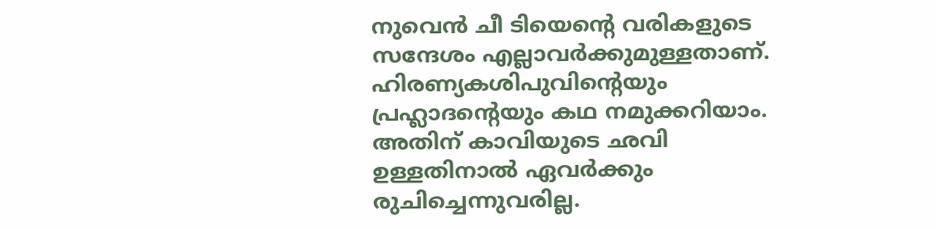നുവെന്‍ ചീ ടിയെന്റെ വരികളുടെ സന്ദേശം എല്ലാവര്‍ക്കുമുള്ളതാണ്. ഹിരണ്യകശിപുവിന്റെയും പ്രഹ്ലാദന്റെയും കഥ നമുക്കറിയാം. അതിന് കാവിയുടെ ഛവി ഉള്ളതിനാല്‍ ഏവര്‍ക്കും രുചിച്ചെന്നുവരില്ല.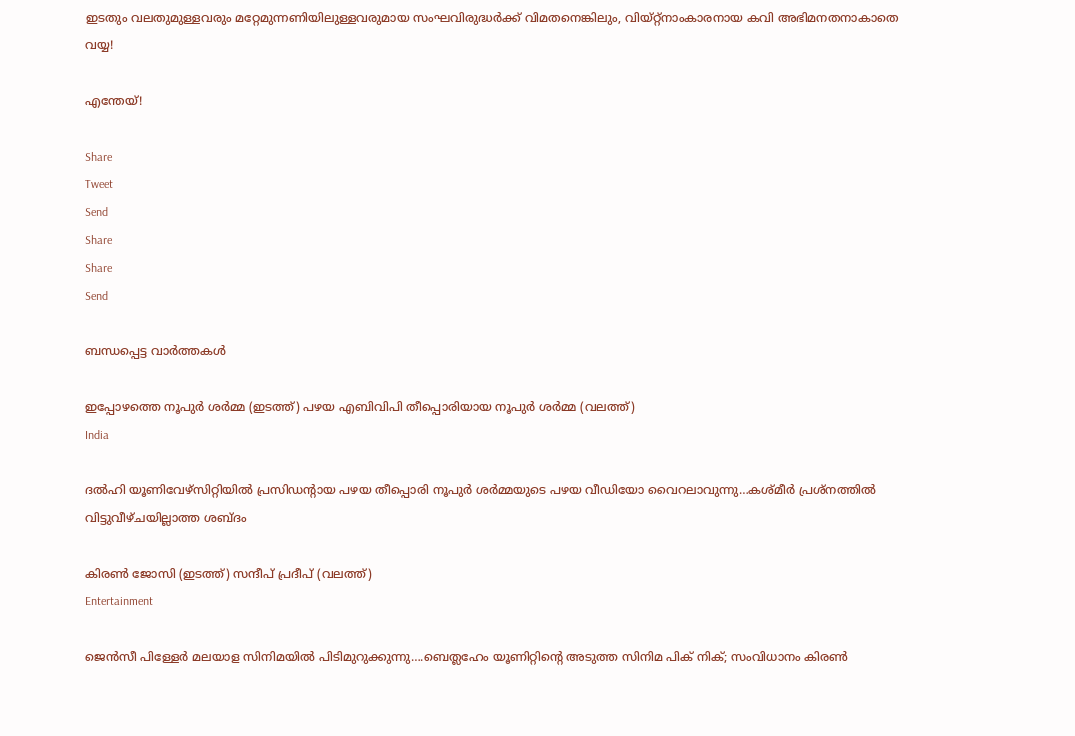ഇടതും വലതുമുള്ളവരും മറ്റേമുന്നണിയിലുള്ളവരുമായ സംഘവിരുദ്ധര്‍ക്ക് വിമതനെങ്കിലും, വിയ്റ്റ്‌നാംകാരനായ കവി അഭിമനതനാകാതെ വയ്യ!

എന്തേയ്!

Share
Tweet
Send
Share
Share
Send

ബന്ധപ്പെട്ട വാര്‍ത്തകള്‍

ഇപ്പോഴത്തെ നൂപുര്‍ ശര്‍മ്മ (ഇടത്ത്) പഴയ എബിവിപി തീപ്പൊരിയായ നൂപുര്‍ ശര്‍മ്മ (വലത്ത്)
India

ദല്‍ഹി യൂണിവേഴ്സിറ്റിയില്‍ പ്രസിഡന്‍റായ പഴയ തീപ്പൊരി നൂപുര്‍ ശര്‍മ്മയുടെ പഴയ വീഡിയോ വൈറലാവുന്നു…കശ്മീര്‍ പ്രശ്നത്തില്‍ വിട്ടുവീഴ്ചയില്ലാത്ത ശബ്ദം

കിരണ്‍ ജോസി (ഇടത്ത്) സന്ദീപ് പ്രദീപ് (വലത്ത്)
Entertainment

ജെന്‍സീ പിള്ളേര്‍ മലയാള സിനിമയില്‍ പിടിമുറുക്കുന്നു….ബെത്ലഹേം യൂണിറ്റിന്റെ അടുത്ത സിനിമ പിക് നിക്; സംവിധാനം കിരണ്‍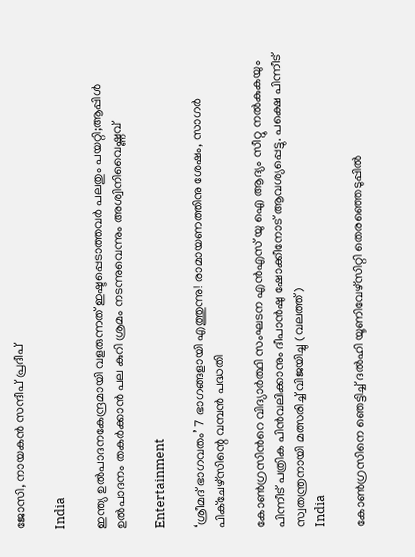ജോസി, നായകന്‍ സന്ദീപ് പ്രദീപ്

India

ഇന്ത്യ ഉല്‍പാദനകേന്ദ്രമായി വളരുന്നത് ഇഷ്ടപ്പെടാത്തവര്‍ പലതും പയറ്റി;ആപ്പിള്‍ ഉല്‍പാദനം തകര്‍ക്കാന്‍ പല കുറി ശ്രമം നടന്നുവെന്നും അശ്വിനിവൈഷ്ണവ്

Entertainment

‘ശ്രീമദ് ഭാഗവതം’ 7 ഭാഗങ്ങളായി എത്തുന്നു! രാമായണത്തിനു ശേഷം, സാഗർ പിക്ചേഴ്സിന്റെ വമ്പൻ പദ്ധതി

കോണ്‍ഗ്രസിന്‍റെ വിദ്യാര്‍ത്ഥി സംഘടന എന്‍എസ് യു ഐ ആദ്യം സീറ്റു നല്‍കുകയും പിന്നീട് പത്രിക പിന്‍വലിക്കാനും ദീപാന്‍ഷു ഷോക്കീനോട് ആവശ്യപ്പെട്ടു. പക്ഷെ പിന്നീട് സ്വതന്ത്രനായി മത്സരിച്ച് വിജയിച്ചു (വലത്ത്)
India

കോണ്‍ഗ്രസിനെ ഞെട്ടിച്ച് ദല്‍ഹി യൂണിവേഴ്സിറ്റി തെരഞ്ഞെടുപ്പില്‍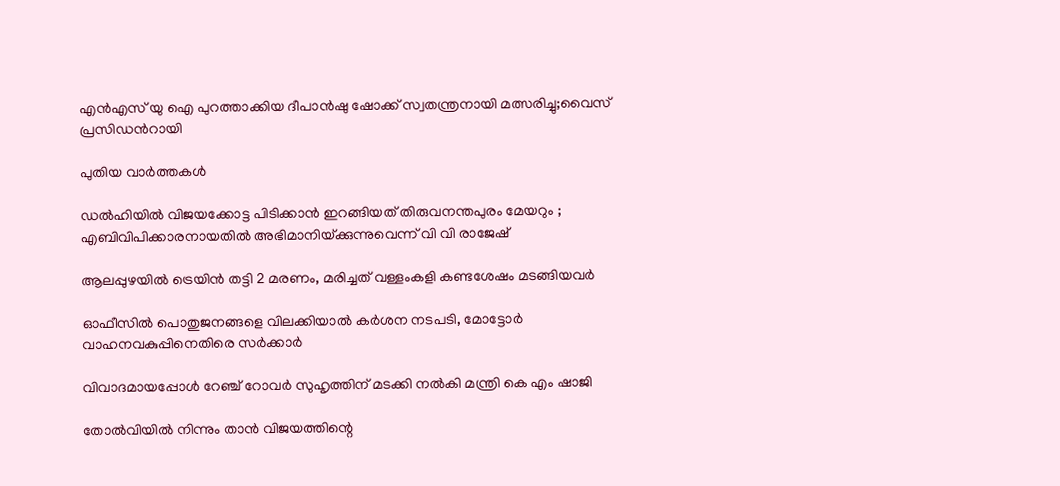എന്‍എസ് യു ഐ പുറത്താക്കിയ ദീപാൻഷു ഷോക്ക് സ്വതന്ത്രനായി മത്സരിച്ചു;വൈസ് പ്രസിഡന്‍റായി

പുതിയ വാര്‍ത്തകള്‍

ഡൽഹിയിൽ വിജയക്കോട്ട പിടിക്കാൻ ഇറങ്ങിയത് തിരുവനന്തപുരം മേയറും ; എബിവിപിക്കാരനായതിൽ അഭിമാനിയ്‌ക്കുന്നുവെന്ന് വി വി രാജേഷ്

ആലപ്പുഴയില്‍ ട്രെയിന്‍ തട്ടി 2 മരണം, മരിച്ചത് വള്ളംകളി കണ്ടശേഷം മടങ്ങിയവര്‍

ഓഫീസില്‍ പൊതുജനങ്ങളെ വിലക്കിയാല്‍ കര്‍ശന നടപടി, മോട്ടോര്‍ വാഹനവകുപ്പിനെതിരെ സര്‍ക്കാര്‍

വിവാദമായപ്പോള്‍ റേഞ്ച് റോവര്‍ സുഹൃത്തിന് മടക്കി നല്‍കി മന്ത്രി കെ എം ഷാജി

തോല്‍വിയില്‍ നിന്നും താന്‍ വിജയത്തിന്റെ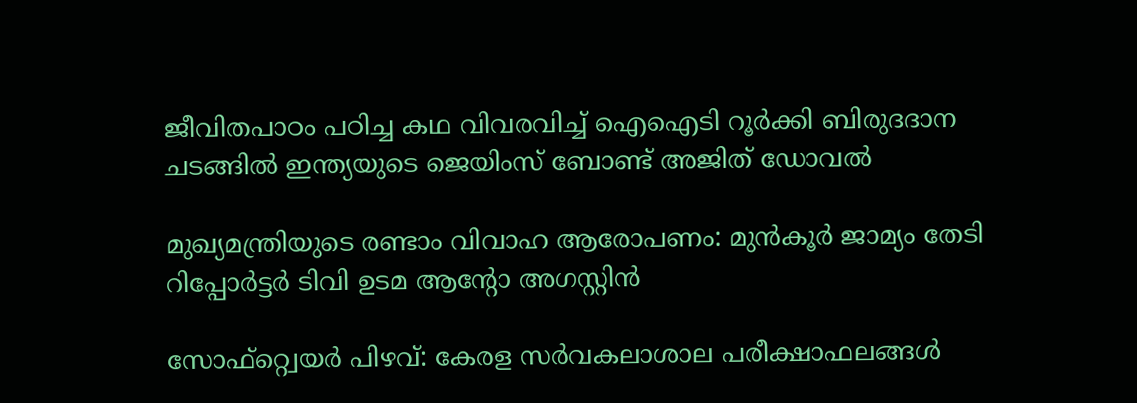ജീവിതപാഠം പഠിച്ച കഥ വിവരവിച്ച് ഐഐടി റൂർക്കി ബിരുദദാന ചടങ്ങിൽ ഇന്ത്യയുടെ ജെയിംസ് ബോണ്ട് അജിത് ഡോവല്‍

മുഖ്യമന്ത്രിയുടെ രണ്ടാം വിവാഹ ആരോപണം: മുന്‍കൂര്‍ ജാമ്യം തേടി റിപ്പോര്‍ട്ടര്‍ ടിവി ഉടമ ആന്റോ അഗസ്റ്റിന്‍

സോഫ്റ്റ്വെയര്‍ പിഴവ്: കേരള സര്‍വകലാശാല പരീക്ഷാഫലങ്ങള്‍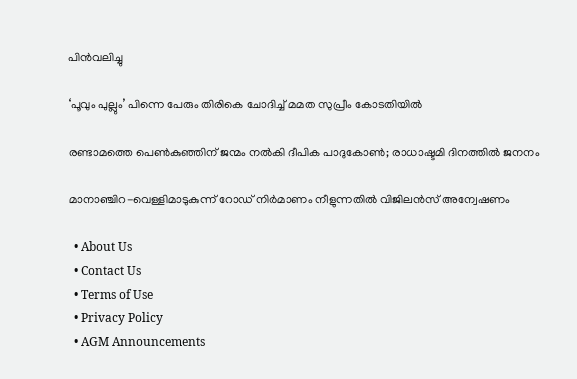പിന്‍വലിച്ചു

‘പൂവും പുല്ലും’ പിന്നെ പേരും തിരികെ ചോദിച്ച് മമത സുപ്രീം കോടതിയില്‍

രണ്ടാമത്തെ പെണ്‍കുഞ്ഞിന് ജന്മം നല്‍കി ദീപിക പാദുകോണ്‍; രാധാഷ്ടമി ദിനത്തില്‍ ജനനം

മാനാഞ്ചിറ-വെള്ളിമാടുകുന്ന് റോഡ് നിര്‍മാണം നീളുന്നതില്‍ വിജിലന്‍സ് അന്വേഷണം

  • About Us
  • Contact Us
  • Terms of Use
  • Privacy Policy
  • AGM Announcements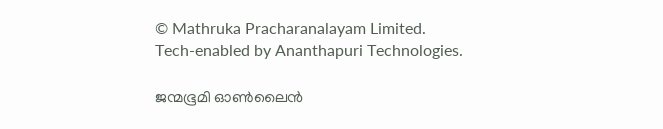© Mathruka Pracharanalayam Limited.
Tech-enabled by Ananthapuri Technologies.

ജന്മഭൂമി ഓണ്‍ലൈന്‍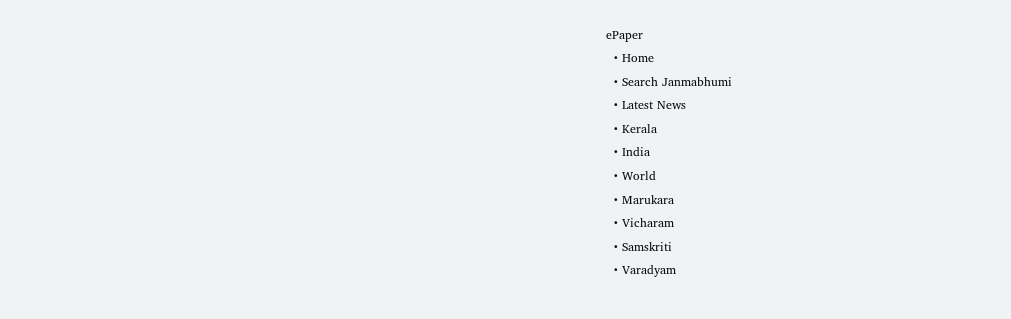ePaper
  • Home
  • Search Janmabhumi
  • Latest News
  • Kerala
  • India
  • World
  • Marukara
  • Vicharam
  • Samskriti
  • Varadyam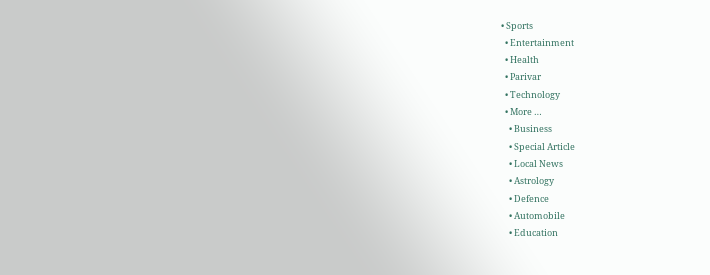• Sports
  • Entertainment
  • Health
  • Parivar
  • Technology
  • More …
    • Business
    • Special Article
    • Local News
    • Astrology
    • Defence
    • Automobile
    • Education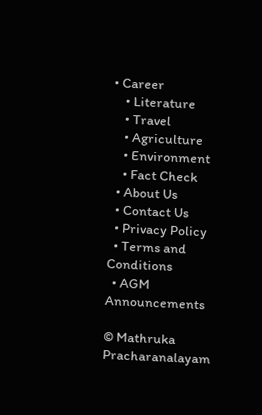• Career
    • Literature
    • Travel
    • Agriculture
    • Environment
    • Fact Check
  • About Us
  • Contact Us
  • Privacy Policy
  • Terms and Conditions
  • AGM Announcements

© Mathruka Pracharanalayam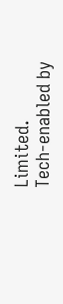Limited.
Tech-enabled by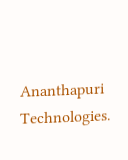Ananthapuri Technologies.